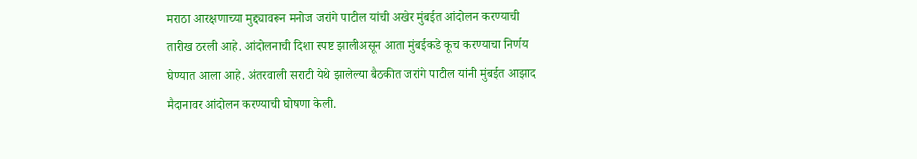मराठा आरक्षणाच्या मुद्द्यावरून मनोज जरांगे पाटील यांची अखेर मुंबईत आंदोलन करण्याची तारीख ठरली आहे. आंदोलनाची दिशा स्पष्ट झालीअसून आता मुंबईकडे कूच करण्याचा निर्णय घेण्यात आला आहे. अंतरवाली सराटी येथे झालेल्या बैठकीत जरांगे पाटील यांनी मुंबईत आझाद मैदानावर आंदोलन करण्याची घोषणा केली.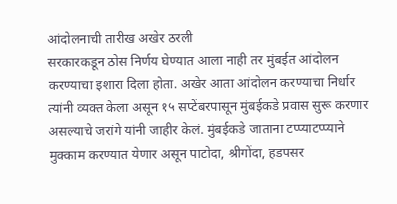आंदोलनाची तारीख अखेर ठरली
सरकारकडून ठोस निर्णय घेण्यात आला नाही तर मुंबईत आंदोलन करण्याचा इशारा दिला होता. अखेर आता आंदोलन करण्याचा निर्धार त्यांनी व्यक्त केला असून १५ सप्टेंबरपासून मुंबईकडे प्रवास सुरू करणार असल्याचे जरांगे यांनी जाहीर केलं. मुंबईकडे जाताना टप्प्याटप्प्याने मुक्काम करण्यात येणार असून पाटोदा, श्रीगोंदा, हडपसर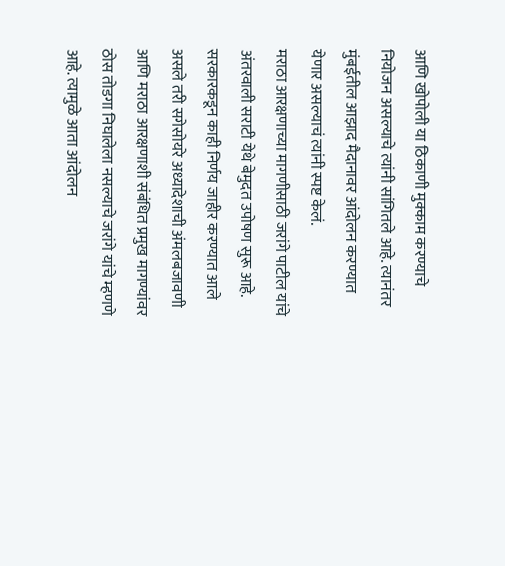आणि खोपोली या ठिकाणी मुक्काम करण्याचे नियोजन असल्याचे त्यांनी सांगितले आहे. त्यानंतर मुंबईतील आझाद मैदानावर आंदोलन करण्यात येणार असल्याचं त्यांनी स्पष्ट केलं.
मराठा आरक्षणाच्या मागणीसाठी जरांगे पाटील यांचे अंतरवाली सराटी येथे बेमुदत उपोषण सुरू आहे. सरकारकडून काही निर्णय जाहीर करण्यात आले असले तरी सगेसोयरे अध्यादेशाची अंमलबजावणी आणि मराठा आरक्षणाशी संबंधित प्रमुख मागण्यांवर ठोस तोडगा निघालेला नसल्याचे जरांगे यांचे म्हणणे आहे. त्यामुळे आता आंदोलन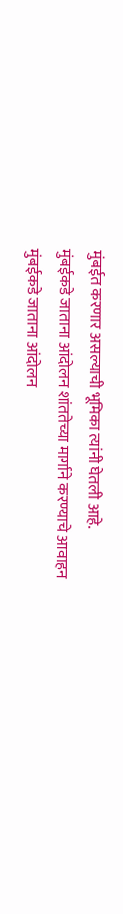मुंबईत करणार असल्याची भूमिका त्यांनी घेतली आहे.
मुंबईकडे जाताना आंदोलन शांततेच्या मार्गाने करण्याचे आवाहन
मुंबईकडे जाताना आंदोलन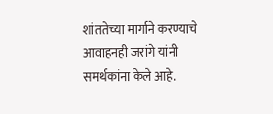शांततेच्या मार्गाने करण्याचे आवाहनही जरांगे यांनी समर्थकांना केले आहे.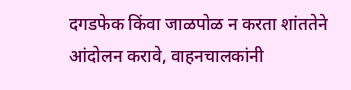दगडफेक किंवा जाळपोळ न करता शांततेने आंदोलन करावे, वाहनचालकांनी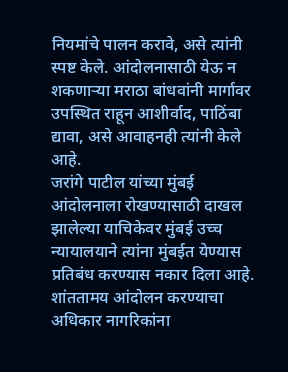नियमांचे पालन करावे, असे त्यांनी स्पष्ट केले. आंदोलनासाठी येऊ न शकणाऱ्या मराठा बांधवांनी मार्गावर उपस्थित राहून आशीर्वाद, पाठिंबा द्यावा, असे आवाहनही त्यांनी केले आहे.
जरांगे पाटील यांच्या मुंबई आंदोलनाला रोखण्यासाठी दाखल झालेल्या याचिकेवर मुंबई उच्च न्यायालयाने त्यांना मुंबईत येण्यास प्रतिबंध करण्यास नकार दिला आहे. शांततामय आंदोलन करण्याचा अधिकार नागरिकांना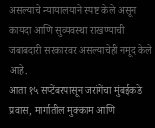असल्याचे न्यायालयाने स्पष्ट केले असून कायदा आणि सुव्यवस्था राखण्याची जबाबदारी सरकारवर असल्याचेही नमूद केले आहे.
आता १५ सप्टेंबरपासून जरांगेंचा मुंबईकडे प्रवास, मार्गातील मुक्काम आणि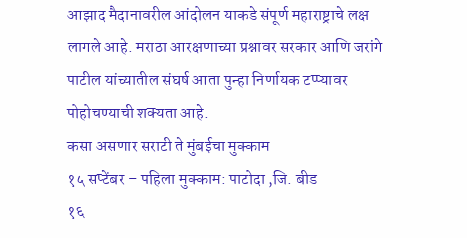आझाद मैदानावरील आंदोलन याकडे संपूर्ण महाराष्ट्राचे लक्ष लागले आहे. मराठा आरक्षणाच्या प्रश्नावर सरकार आणि जरांगे पाटील यांच्यातील संघर्ष आता पुन्हा निर्णायक टप्प्यावर पोहोचण्याची शक्यता आहे.
कसा असणार सराटी ते मुंबईचा मुक्काम
१५ सप्टेंबर – पहिला मुक्काम: पाटोदा ,जि. बीड
१६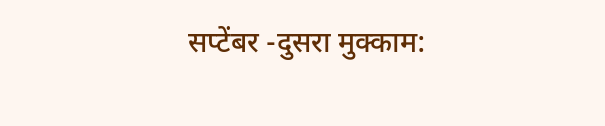सप्टेंबर -दुसरा मुक्काम: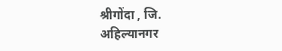श्रीगोंदा , जि. अहिल्यानगर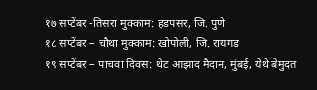१७ सप्टेंबर -तिसरा मुक्काम: हडपसर, जि. पुणे
१८ सप्टेंबर – चौथा मुक्काम: खोपोली, जि. रायगड
१९ सप्टेंबर – पाचवा दिवस: थेट आझाद मैदान, मुंबई, येथे बेमुदत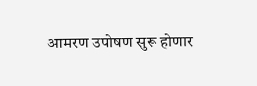आमरण उपोषण सुरू होणार